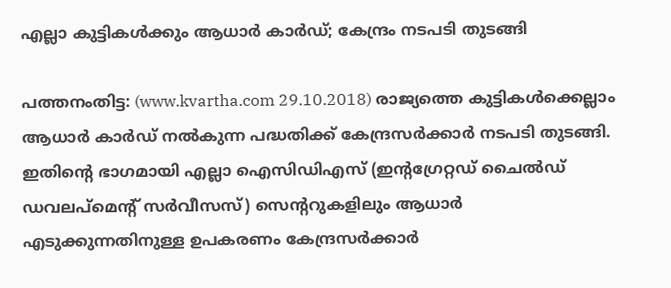എല്ലാ കുട്ടികള്‍ക്കും ആധാര്‍ കാര്‍ഡ്; കേന്ദ്രം നടപടി തുടങ്ങി

പത്തനംതിട്ട: (www.kvartha.com 29.10.2018) രാജ്യത്തെ കുട്ടികള്‍ക്കെല്ലാം ആധാര്‍ കാര്‍ഡ് നല്‍കുന്ന പദ്ധതിക്ക് കേന്ദ്രസര്‍ക്കാര്‍ നടപടി തുടങ്ങി. ഇതിന്റെ ഭാഗമായി എല്ലാ ഐസിഡിഎസ് (ഇന്റഗ്രേറ്റഡ് ചൈല്‍ഡ് ഡവലപ്‌മെന്റ് സര്‍വീസസ്) സെന്ററുകളിലും ആധാര്‍ എടുക്കുന്നതിനുള്ള ഉപകരണം കേന്ദ്രസര്‍ക്കാര്‍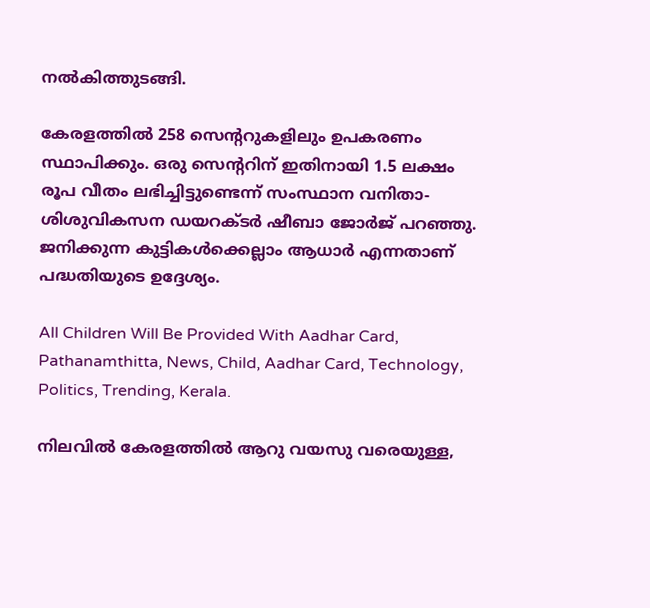നല്‍കിത്തുടങ്ങി.

കേരളത്തില്‍ 258 സെന്ററുകളിലും ഉപകരണം സ്ഥാപിക്കും. ഒരു സെന്ററിന് ഇതിനായി 1.5 ലക്ഷം രൂപ വീതം ലഭിച്ചിട്ടുണ്ടെന്ന് സംസ്ഥാന വനിതാ-ശിശുവികസന ഡയറക്ടര്‍ ഷീബാ ജോര്‍ജ് പറഞ്ഞു. ജനിക്കുന്ന കുട്ടികള്‍ക്കെല്ലാം ആധാര്‍ എന്നതാണ് പദ്ധതിയുടെ ഉദ്ദേശ്യം.

All Children Will Be Provided With Aadhar Card, Pathanamthitta, News, Child, Aadhar Card, Technology, Politics, Trending, Kerala.

നിലവില്‍ കേരളത്തില്‍ ആറു വയസു വരെയുള്ള,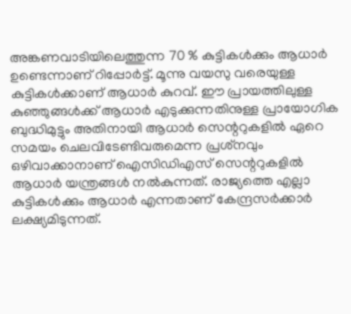അങ്കണവാടിയിലെത്തുന്ന 70 % കുട്ടികള്‍ക്കും ആധാര്‍ ഉണ്ടെന്നാണ് റിപ്പോര്‍ട്ട്. മൂന്നു വയസു വരെയുള്ള കുട്ടികള്‍ക്കാണ് ആധാര്‍ കുറവ്. ഈ പ്രായത്തിലുള്ള കുഞ്ഞുങ്ങള്‍ക്ക് ആധാര്‍ എടുക്കുന്നതിനുള്ള പ്രായോഗിക ബുദ്ധിമുട്ടും അതിനായി ആധാര്‍ സെന്ററുകളില്‍ ഏറെ സമയം ചെലവിടേണ്ടിവരുമെന്ന പ്രശ്‌നവും ഒഴിവാക്കാനാണ് ഐസിഡിഎസ് സെന്ററുകളില്‍ ആധാര്‍ യന്ത്രങ്ങള്‍ നല്‍കുന്നത്. രാജ്യത്തെ എല്ലാ കുട്ടികള്‍ക്കും ആധാര്‍ എന്നതാണ് കേന്ദ്രസര്‍ക്കാര്‍ ലക്ഷ്യമിടുന്നത്.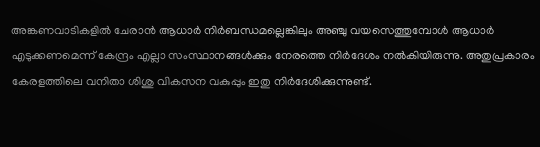അങ്കണവാടികളില്‍ ചേരാന്‍ ആധാര്‍ നിര്‍ബന്ധമല്ലെങ്കിലും അഞ്ചു വയസെത്തുമ്പോള്‍ ആധാര്‍ എടുക്കണമെന്ന് കേന്ദ്രം എല്ലാ സംസ്ഥാനങ്ങള്‍ക്കും നേരത്തെ നിര്‍ദേശം നല്‍കിയിരുന്നു. അതുപ്രകാരം കേരളത്തിലെ വനിതാ ശിശു വികസന വകുപ്പും ഇതു നിര്‍ദേശിക്കുന്നുണ്ട്.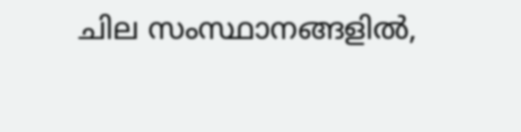ചില സംസ്ഥാനങ്ങളില്‍,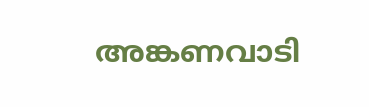അങ്കണവാടി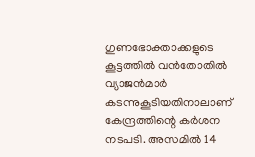ഗുണഭോക്താക്കളുടെ കൂട്ടത്തില്‍ വന്‍തോതില്‍ വ്യാജന്‍മാര്‍ കടന്നുകൂടിയതിനാലാണ് കേന്ദ്രത്തിന്റെ കര്‍ശന നടപടി. അസമില്‍ 14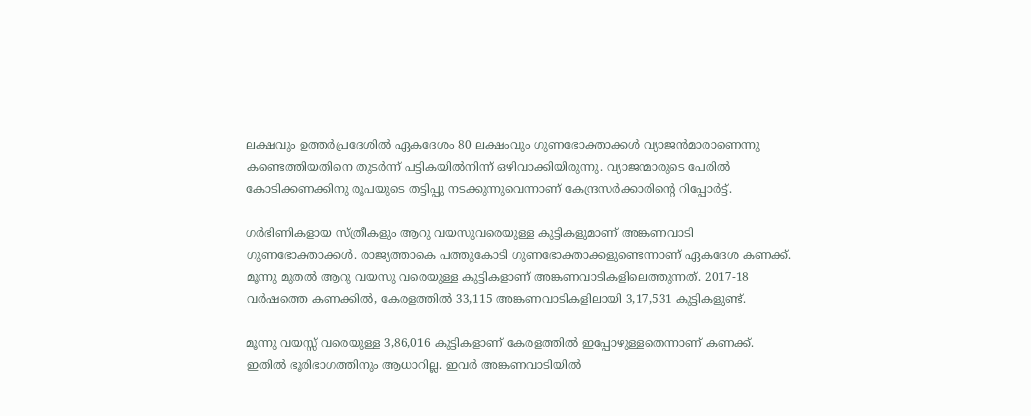ലക്ഷവും ഉത്തര്‍പ്രദേശില്‍ ഏകദേശം 80 ലക്ഷംവും ഗുണഭോക്താക്കള്‍ വ്യാജന്‍മാരാണെന്നു കണ്ടെത്തിയതിനെ തുടര്‍ന്ന് പട്ടികയില്‍നിന്ന് ഒഴിവാക്കിയിരുന്നു. വ്യാജന്മാരുടെ പേരില്‍ കോടിക്കണക്കിനു രൂപയുടെ തട്ടിപ്പു നടക്കുന്നുവെന്നാണ് കേന്ദ്രസര്‍ക്കാരിന്റെ റിപ്പോര്‍ട്ട്.

ഗര്‍ഭിണികളായ സ്ത്രീകളും ആറു വയസുവരെയുള്ള കുട്ടികളുമാണ് അങ്കണവാടി ഗുണഭോക്താക്കള്‍. രാജ്യത്താകെ പത്തുകോടി ഗുണഭോക്താക്കളുണ്ടെന്നാണ് ഏകദേശ കണക്ക്. മൂന്നു മുതല്‍ ആറു വയസു വരെയുള്ള കുട്ടികളാണ് അങ്കണവാടികളിലെത്തുന്നത്. 2017-18 വര്‍ഷത്തെ കണക്കില്‍, കേരളത്തില്‍ 33,115 അങ്കണവാടികളിലായി 3,17,531 കുട്ടികളുണ്ട്.

മൂന്നു വയസ്സ് വരെയുള്ള 3,86,016 കുട്ടികളാണ് കേരളത്തില്‍ ഇപ്പോഴുള്ളതെന്നാണ് കണക്ക്. ഇതില്‍ ഭൂരിഭാഗത്തിനും ആധാറില്ല. ഇവര്‍ അങ്കണവാടിയില്‍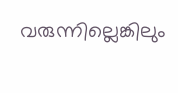വരുന്നില്ലെങ്കിലും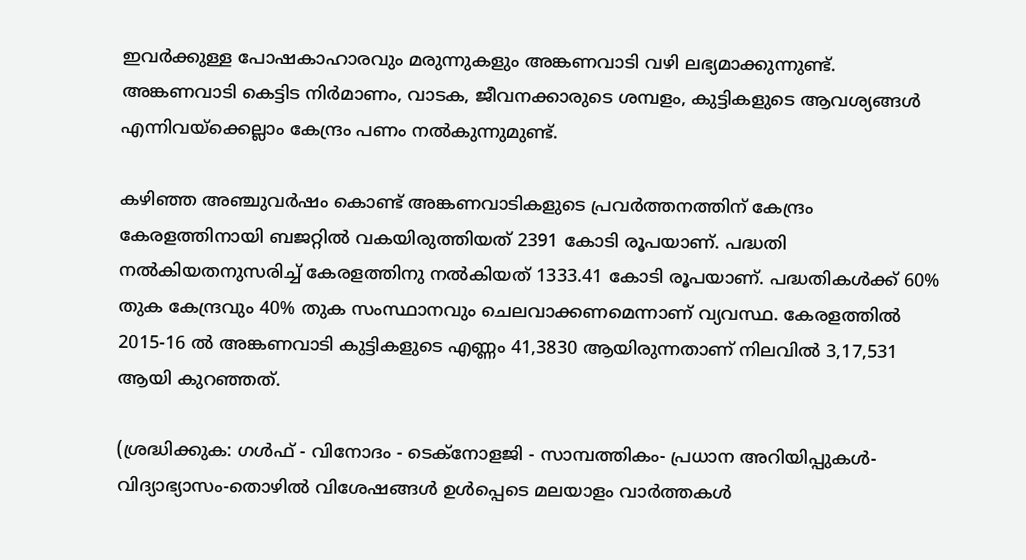ഇവര്‍ക്കുള്ള പോഷകാഹാരവും മരുന്നുകളും അങ്കണവാടി വഴി ലഭ്യമാക്കുന്നുണ്ട്. അങ്കണവാടി കെട്ടിട നിര്‍മാണം, വാടക, ജീവനക്കാരുടെ ശമ്പളം, കുട്ടികളുടെ ആവശ്യങ്ങള്‍ എന്നിവയ്‌ക്കെല്ലാം കേന്ദ്രം പണം നല്‍കുന്നുമുണ്ട്.

കഴിഞ്ഞ അഞ്ചുവര്‍ഷം കൊണ്ട് അങ്കണവാടികളുടെ പ്രവര്‍ത്തനത്തിന് കേന്ദ്രം കേരളത്തിനായി ബജറ്റില്‍ വകയിരുത്തിയത് 2391 കോടി രൂപയാണ്. പദ്ധതി നല്‍കിയതനുസരിച്ച് കേരളത്തിനു നല്‍കിയത് 1333.41 കോടി രൂപയാണ്. പദ്ധതികള്‍ക്ക് 60% തുക കേന്ദ്രവും 40% തുക സംസ്ഥാനവും ചെലവാക്കണമെന്നാണ് വ്യവസ്ഥ. കേരളത്തില്‍ 2015-16 ല്‍ അങ്കണവാടി കുട്ടികളുടെ എണ്ണം 41,3830 ആയിരുന്നതാണ് നിലവില്‍ 3,17,531 ആയി കുറഞ്ഞത്.

(ശ്രദ്ധിക്കുക: ഗൾഫ് - വിനോദം - ടെക്നോളജി - സാമ്പത്തികം- പ്രധാന അറിയിപ്പുകൾ-വിദ്യാഭ്യാസം-തൊഴിൽ വിശേഷങ്ങൾ ഉൾപ്പെടെ മലയാളം വാർത്തകൾ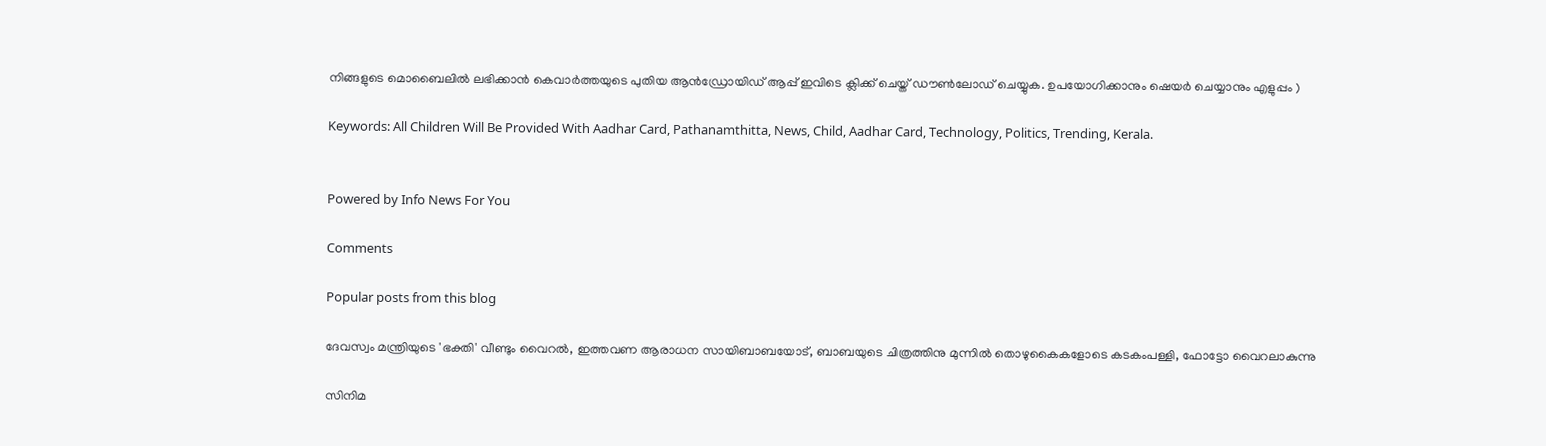നിങ്ങളുടെ മൊബൈലിൽ ലഭിക്കാൻ കെവാർത്തയുടെ പുതിയ ആൻഡ്രോയിഡ് ആപ്പ് ഇവിടെ ക്ലിക്ക് ചെയ്ത് ഡൗൺലോഡ് ചെയ്യുക. ഉപയോഗിക്കാനും ഷെയർ ചെയ്യാനും എളുപ്പം )

Keywords: All Children Will Be Provided With Aadhar Card, Pathanamthitta, News, Child, Aadhar Card, Technology, Politics, Trending, Kerala.


Powered by Info News For You

Comments

Popular posts from this blog

ദേവസ്വം മന്ത്രിയുടെ 'ഭക്തി' വീണ്ടും വൈറല്‍, ഇത്തവണ ആരാധന സായിബാബയോട്, ബാബയുടെ ചിത്രത്തിനു മുന്നില്‍ തൊഴുകൈകളോടെ കടകംപള്ളി, ഫോട്ടോ വൈറലാകുന്നു

സിനിമ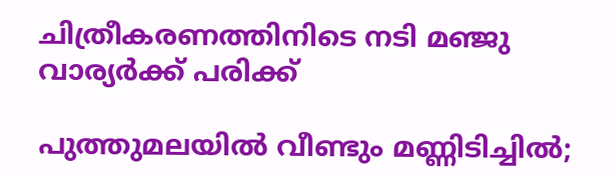ചിത്രീകരണത്തിനിടെ നടി മഞ്ജു വാര്യര്‍ക്ക് പരിക്ക്

പുത്തുമലയില്‍ വീണ്ടും മണ്ണിടിച്ചില്‍;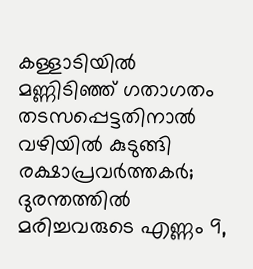കള്ളാടിയില്‍ മണ്ണിടിഞ്ഞ് ഗതാഗതം തടസപ്പെട്ടതിനാല്‍ വഴിയില്‍ കുടുങ്ങി രക്ഷാപ്രവര്‍ത്തകര്‍; ദുരന്തത്തില്‍ മരിച്ചവരുടെ എണ്ണം 9,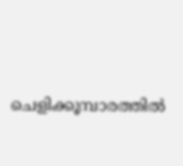ചെളിക്കൂമ്പാരത്തില്‍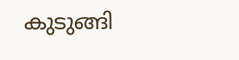കുടുങ്ങി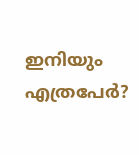ഇനിയും എത്രപേര്‍?